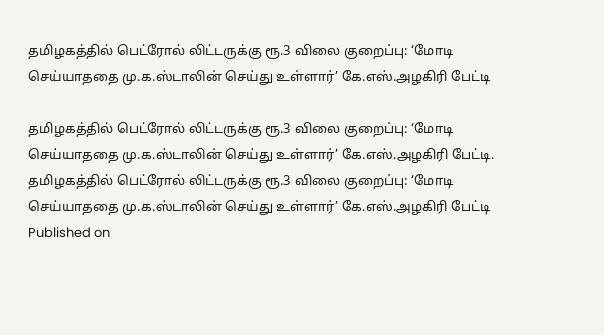தமிழகத்தில் பெட்ரோல் லிட்டருக்கு ரூ.3 விலை குறைப்பு: ‘மோடி செய்யாததை மு.க.ஸ்டாலின் செய்து உள்ளார்’ கே.எஸ்.அழகிரி பேட்டி

தமிழகத்தில் பெட்ரோல் லிட்டருக்கு ரூ.3 விலை குறைப்பு: ‘மோடி செய்யாததை மு.க.ஸ்டாலின் செய்து உள்ளார்’ கே.எஸ்.அழகிரி பேட்டி.
தமிழகத்தில் பெட்ரோல் லிட்டருக்கு ரூ.3 விலை குறைப்பு: ‘மோடி செய்யாததை மு.க.ஸ்டாலின் செய்து உள்ளார்’ கே.எஸ்.அழகிரி பேட்டி
Published on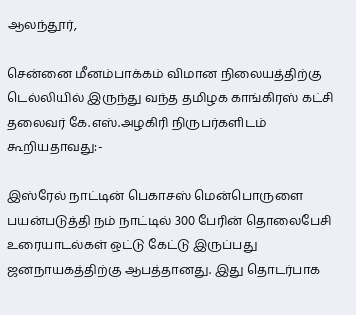ஆலந்தூர்,

சென்னை மீனம்பாக்கம் விமான நிலையத்திற்கு டெல்லியில் இருந்து வந்த தமிழக காங்கிரஸ் கட்சி தலைவர் கே.எஸ்.அழகிரி நிருபர்களிடம் கூறியதாவது:-

இஸ்ரேல் நாட்டின் பெகாசஸ் மென்பொருளை பயன்படுத்தி நம் நாட்டில் 300 பேரின் தொலைபேசி உரையாடல்கள் ஒட்டு கேட்டு இருப்பது ஜனநாயகத்திற்கு ஆபத்தானது. இது தொடர்பாக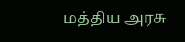மத்திய அரசு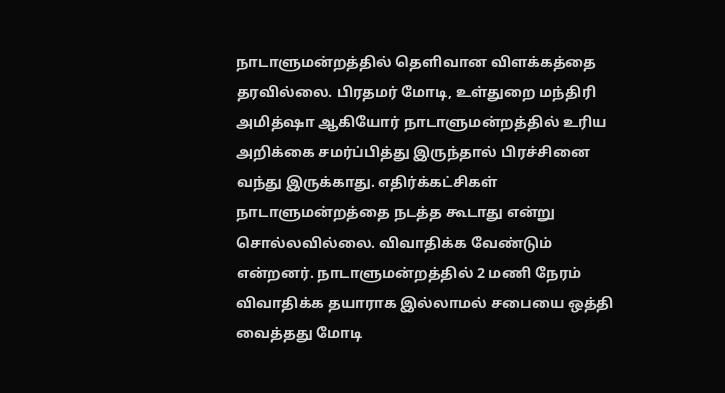நாடாளுமன்றத்தில் தெளிவான விளக்கத்தை தரவில்லை. பிரதமர் மோடி, உள்துறை மந்திரி அமித்ஷா ஆகியோர் நாடாளுமன்றத்தில் உரிய அறிக்கை சமர்ப்பித்து இருந்தால் பிரச்சினை வந்து இருக்காது. எதிர்க்கட்சிகள் நாடாளுமன்றத்தை நடத்த கூடாது என்று சொல்லவில்லை. விவாதிக்க வேண்டும் என்றனர். நாடாளுமன்றத்தில் 2 மணி நேரம் விவாதிக்க தயாராக இல்லாமல் சபையை ஒத்தி வைத்தது மோடி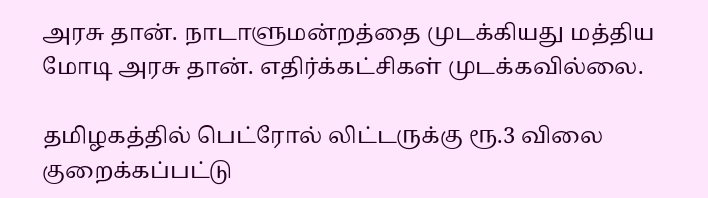அரசு தான். நாடாளுமன்றத்தை முடக்கியது மத்திய மோடி அரசு தான். எதிர்க்கட்சிகள் முடக்கவில்லை.

தமிழகத்தில் பெட்ரோல் லிட்டருக்கு ரூ.3 விலை குறைக்கப்பட்டு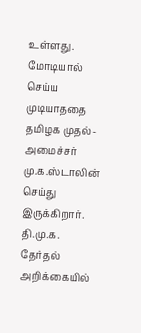உள்ளது. மோடியால் செய்ய முடியாததை தமிழக முதல்-அமைச்சர் மு.க.ஸ்டாலின் செய்து இருக்கிறார். தி.மு.க. தேர்தல் அறிக்கையில்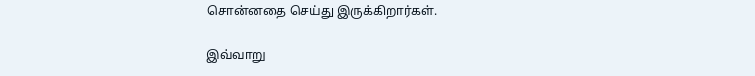சொன்னதை செய்து இருக்கிறார்கள்.

இவ்வாறு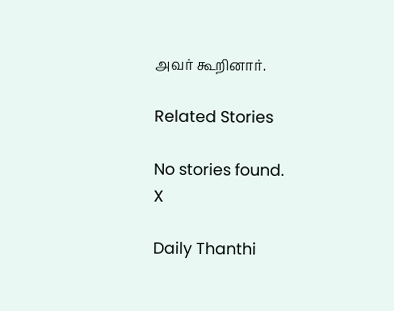அவர் கூறினார்.

Related Stories

No stories found.
X

Daily Thanthi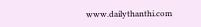www.dailythanthi.com